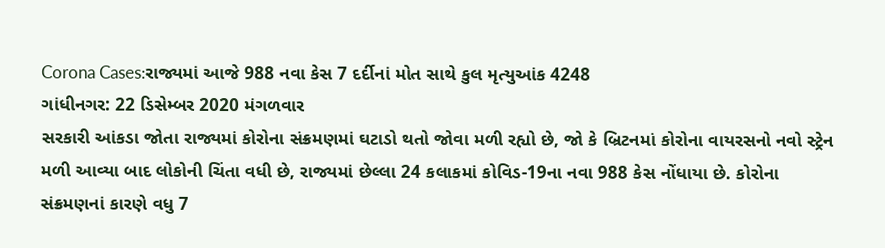Corona Cases:રાજ્યમાં આજે 988 નવા કેસ 7 દર્દીનાં મોત સાથે કુલ મૃત્યુઆંક 4248
ગાંધીનગર: 22 ડિસેમ્બર 2020 મંગળવાર
સરકારી આંકડા જોતા રાજ્યમાં કોરોના સંક્રમણમાં ઘટાડો થતો જોવા મળી રહ્યો છે, જો કે બ્રિટનમાં કોરોના વાયરસનો નવો સ્ટ્રેન મળી આવ્યા બાદ લોકોની ચિંતા વધી છે, રાજ્યમાં છેલ્લા 24 કલાકમાં કોવિડ-19ના નવા 988 કેસ નોંધાયા છે. કોરોના સંક્રમણનાં કારણે વધુ 7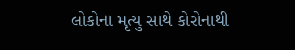લોકોના મૃત્યુ સાથે કોરોનાથી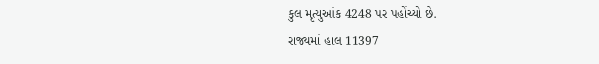કુલ મૃત્યુઆંક 4248 પર પહોંચ્યો છે.
રાજ્યમાં હાલ 11397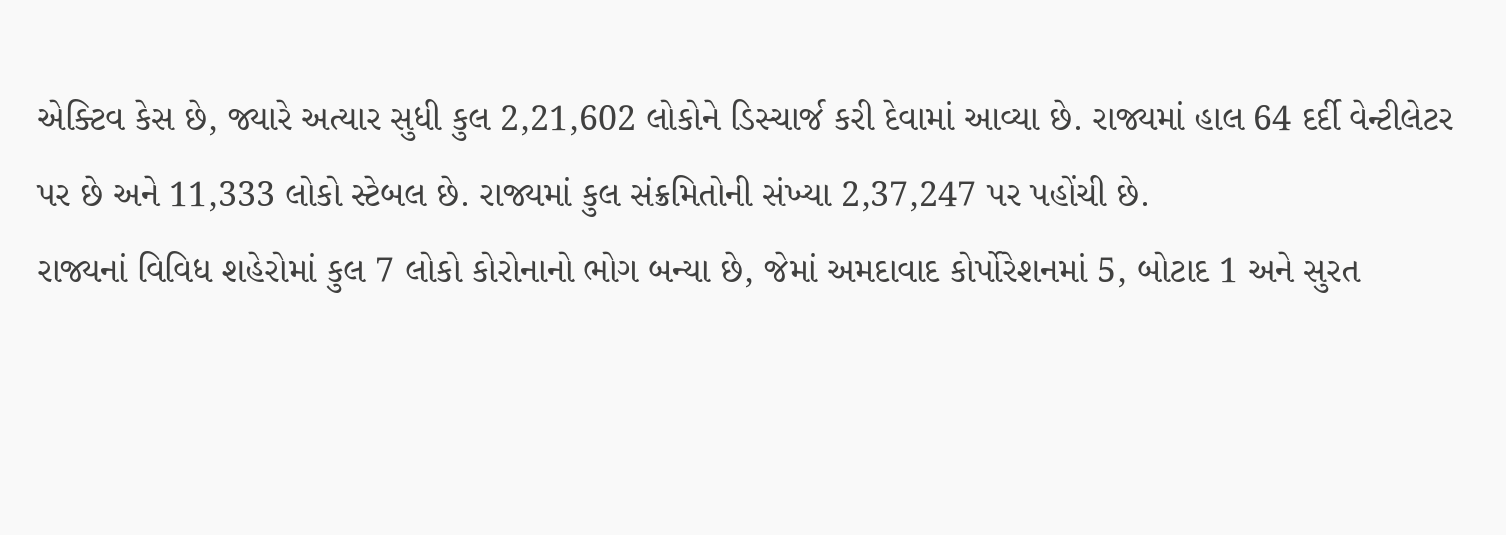એક્ટિવ કેસ છે, જ્યારે અત્યાર સુધી કુલ 2,21,602 લોકોને ડિસ્ચાર્જ કરી દેવામાં આવ્યા છે. રાજ્યમાં હાલ 64 દર્દી વેન્ટીલેટર પર છે અને 11,333 લોકો સ્ટેબલ છે. રાજ્યમાં કુલ સંક્રમિતોની સંખ્યા 2,37,247 પર પહોંચી છે.
રાજ્યનાં વિવિધ શહેરોમાં કુલ 7 લોકો કોરોનાનો ભોગ બન્યા છે, જેમાં અમદાવાદ કોર્પોરેશનમાં 5, બોટાદ 1 અને સુરત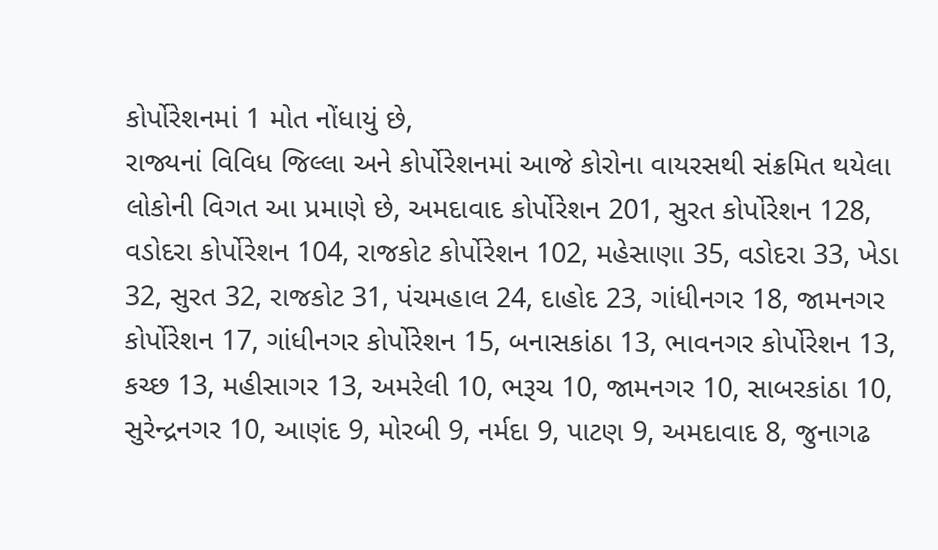કોર્પોરેશનમાં 1 મોત નોંધાયું છે,
રાજ્યનાં વિવિધ જિલ્લા અને કોર્પોરેશનમાં આજે કોરોના વાયરસથી સંક્રમિત થયેલા લોકોની વિગત આ પ્રમાણે છે, અમદાવાદ કોર્પોરેશન 201, સુરત કોર્પોરેશન 128, વડોદરા કોર્પોરેશન 104, રાજકોટ કોર્પોરેશન 102, મહેસાણા 35, વડોદરા 33, ખેડા 32, સુરત 32, રાજકોટ 31, પંચમહાલ 24, દાહોદ 23, ગાંધીનગર 18, જામનગર કોર્પોરેશન 17, ગાંધીનગર કોર્પોરેશન 15, બનાસકાંઠા 13, ભાવનગર કોર્પોરેશન 13, કચ્છ 13, મહીસાગર 13, અમરેલી 10, ભરૂચ 10, જામનગર 10, સાબરકાંઠા 10, સુરેન્દ્રનગર 10, આણંદ 9, મોરબી 9, નર્મદા 9, પાટણ 9, અમદાવાદ 8, જુનાગઢ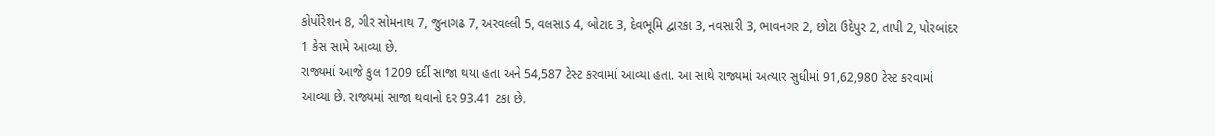કોર્પોરેશન 8, ગીર સોમનાથ 7, જુનાગઢ 7, અરવલ્લી 5, વલસાડ 4, બોટાદ 3, દેવભૂમિ દ્વારકા 3, નવસારી 3, ભાવનગર 2, છોટા ઉદેપુર 2, તાપી 2, પોરબાંદર 1 કેસ સામે આવ્યા છે.
રાજ્યમાં આજે કુલ 1209 દર્દી સાજા થયા હતા અને 54,587 ટેસ્ટ કરવામાં આવ્યા હતા. આ સાથે રાજ્યમાં અત્યાર સુધીમાં 91,62,980 ટેસ્ટ કરવામાં આવ્યા છે. રાજ્યમાં સાજા થવાનો દર 93.41 ટકા છે.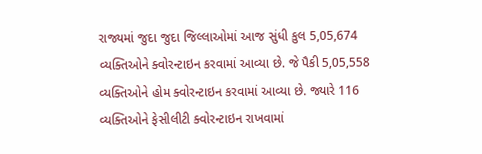રાજ્યમાં જુદા જુદા જિલ્લાઓમાં આજ સુંધી કુલ 5,05,674 વ્યક્તિઓને ક્વોરન્ટાઇન કરવામાં આવ્યા છે. જે પૈકી 5,05,558 વ્યક્તિઓને હોમ ક્વોરન્ટાઇન કરવામાં આવ્યા છે. જ્યારે 116 વ્યક્તિઓને ફેસીલીટી ક્વોરન્ટાઇન રાખવામાં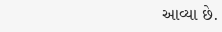આવ્યા છે.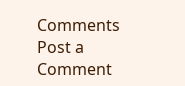Comments
Post a Comment